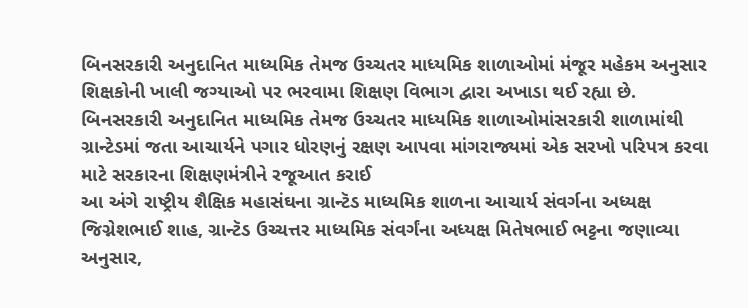બિનસરકારી અનુદાનિત માધ્યમિક તેમજ ઉચ્ચતર માધ્યમિક શાળાઓમાં મંજૂર મહેકમ અનુસાર શિક્ષકોની ખાલી જગ્યાઓ પર ભરવામા શિક્ષણ વિભાગ દ્વારા અખાડા થઈ રહ્યા છે.
બિનસરકારી અનુદાનિત માધ્યમિક તેમજ ઉચ્ચતર માધ્યમિક શાળાઓમાંસરકારી શાળામાંથી ગ્રાન્ટેડમાં જતા આચાર્યને પગાર ધોરણનું રક્ષણ આપવા માંગરાજ્યમાં એક સરખો પરિપત્ર કરવા માટે સરકારના શિક્ષણમંત્રીને રજૂઆત કરાઈ
આ અંગે રાષ્ટ્રીય શૈક્ષિક મહાસંઘના ગ્રાન્ટૅડ માધ્યમિક શાળના આચાર્ય સંવર્ગના અધ્યક્ષ જિગ્નેશભાઈ શાહ, ગ્રાન્ટૅડ ઉચ્ચત્તર માધ્યમિક સંવર્ગંના અધ્યક્ષ મિતેષભાઈ ભટ્ટના જણાવ્યા અનુસાર,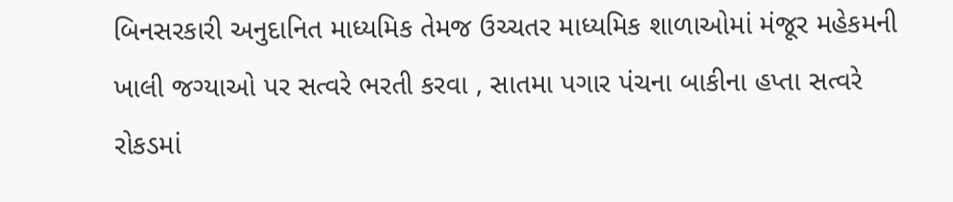બિનસરકારી અનુદાનિત માધ્યમિક તેમજ ઉચ્ચતર માધ્યમિક શાળાઓમાં મંજૂર મહેકમની ખાલી જગ્યાઓ પર સત્વરે ભરતી કરવા , સાતમા પગાર પંચના બાકીના હપ્તા સત્વરે રોકડમાં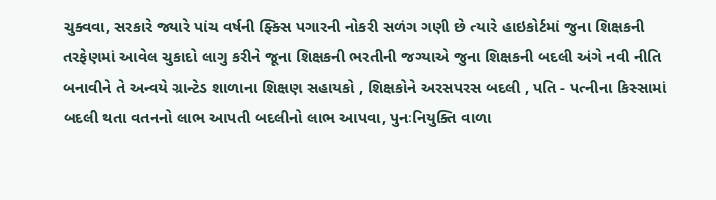ચુક્વવા, સરકારે જ્યારે પાંચ વર્ષની ફ્ક્સિ પગારની નોકરી સળંગ ગણી છે ત્યારે હાઇકોર્ટમાં જુના શિક્ષકની તરફેણમાં આવેલ ચુકાદો લાગુ કરીને જૂના શિક્ષકની ભરતીની જગ્યાએ જુના શિક્ષકની બદલી અંગે નવી નીતિ બનાવીને તે અન્વયે ગ્રાન્ટેડ શાળાના શિક્ષણ સહાયકો , શિક્ષકોને અરસપરસ બદલી , પતિ - પત્નીના કિસ્સામાં બદલી થતા વતનનો લાભ આપતી બદલીનો લાભ આપવા, પુનઃનિયુક્તિ વાળા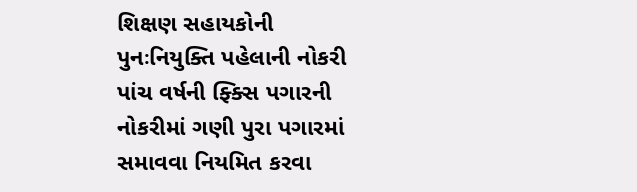શિક્ષણ સહાયકોની પુનઃનિયુક્તિ પહેલાની નોકરી પાંચ વર્ષની ફ્ક્સિ પગારની નોકરીમાં ગણી પુરા પગારમાં સમાવવા નિયમિત કરવા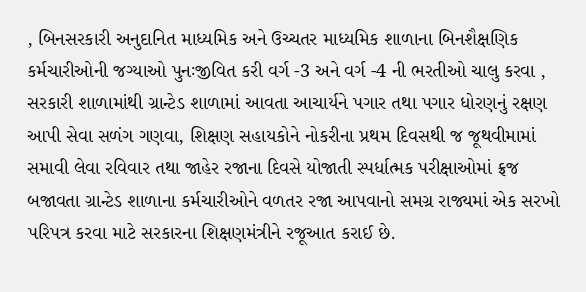, બિનસરકારી અનુદાનિત માધ્યમિક અને ઉચ્ચતર માધ્યમિક શાળાના બિનશૈક્ષણિક કર્મચારીઓની જગ્યાઓ પુનઃજીવિત કરી વર્ગ -3 અને વર્ગ -4 ની ભરતીઓ ચાલુ કરવા , સરકારી શાળામાંથી ગ્રાન્ટેડ શાળામાં આવતા આચાર્યને પગાર તથા પગાર ધોરણનું રક્ષણ આપી સેવા સળંગ ગણવા, શિક્ષણ સહાયકોને નોકરીના પ્રથમ દિવસથી જ જૂથવીમામાં સમાવી લેવા રવિવાર તથા જાહેર રજાના દિવસે યોજાતી સ્પર્ધાત્મક પરીક્ષાઓમાં ફ્રજ બજાવતા ગ્રાન્ટેડ શાળાના કર્મચારીઓને વળતર રજા આપવાનો સમગ્ર રાજ્યમાં એક સરખો પરિપત્ર કરવા માટે સરકારના શિક્ષણમંત્રીને રજૂઆત કરાઈ છે.